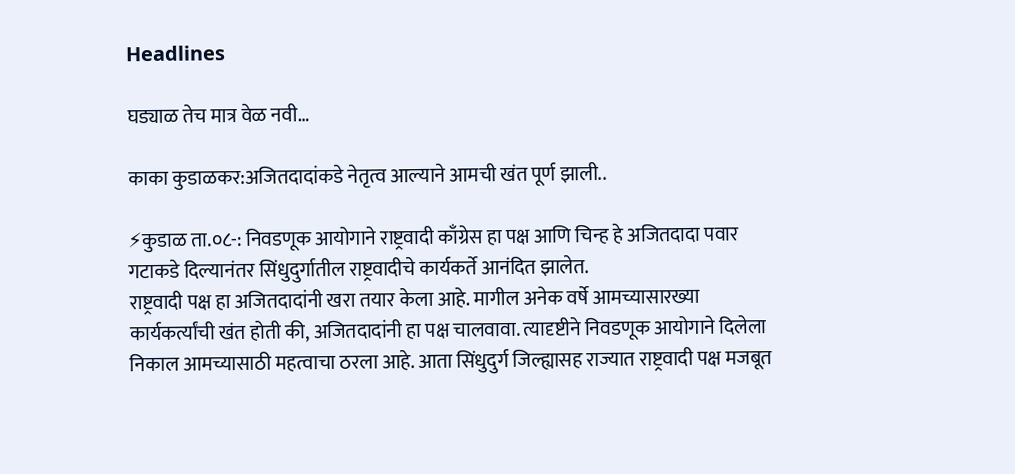Headlines

घड्याळ तेच मात्र वेळ नवी…

काका कुडाळकर:अजितदादांकडे नेतृत्व आल्याने आमची खंत पूर्ण झाली..

⚡कुडाळ ता.०८-: निवडणूक आयोगाने राष्ट्रवादी काँग्रेस हा पक्ष आणि चिन्ह हे अजितदादा पवार गटाकडे दिल्यानंतर सिंधुदुर्गातील राष्ट्रवादीचे कार्यकर्ते आनंदित झालेत.
राष्ट्रवादी पक्ष हा अजितदादांनी खरा तयार केला आहे. मागील अनेक वर्षे आमच्यासारख्या कार्यकर्त्यांची खंत होती की, अजितदादांनी हा पक्ष चालवावा. त्यादृष्टीने निवडणूक आयोगाने दिलेला निकाल आमच्यासाठी महत्वाचा ठरला आहे. आता सिंधुदुर्ग जिल्ह्यासह राज्यात राष्ट्रवादी पक्ष मजबूत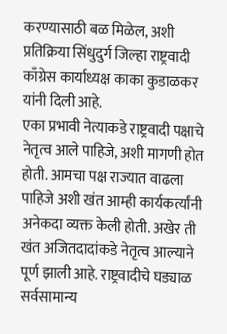करण्यासाठी बळ मिळेल, अशी प्रतिक्रिया सिंधुदुर्ग जिल्हा राष्ट्रवादी काँग्रेस कार्याध्यक्ष काका कुडाळकर यांनी दिली आहे.
एका प्रभावी नेत्याकडे राष्ट्रवादी पक्षाचे नेतृत्व आले पाहिजे, अशी मागणी होत होती. आमचा पक्ष राज्यात वाढला पाहिजे अशी खंत आम्ही कार्यकर्त्यांनी अनेकदा व्यक्त केली होती. अखेर ती खंत अजितदादांकडे नेतृत्व आल्याने पूर्ण झाली आहे. राष्ट्रवादीचे घड्याळ सर्वसामान्य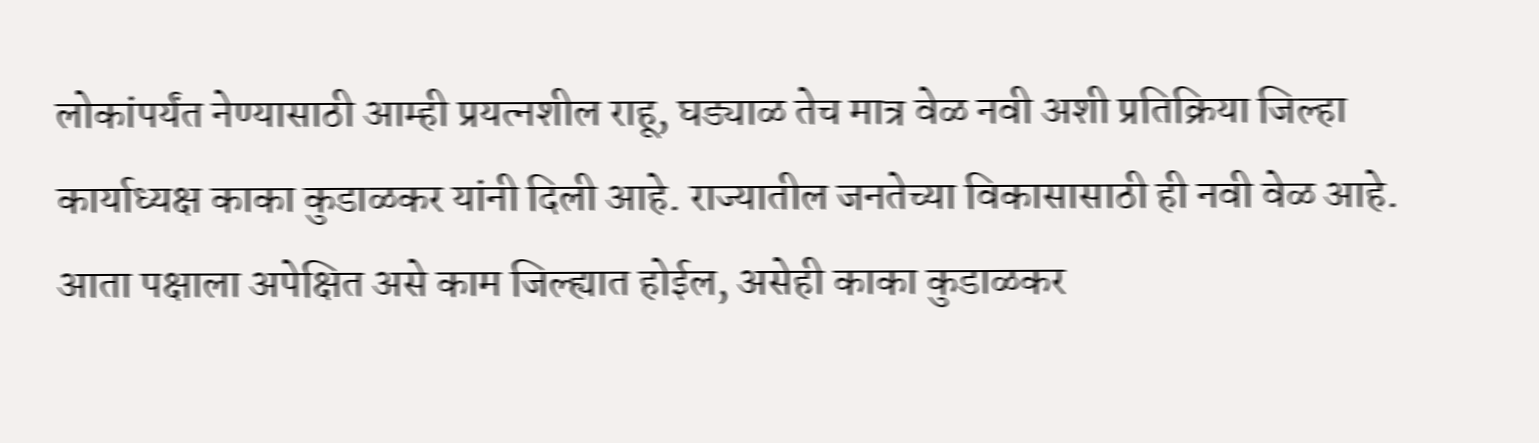लोकांपर्यंत नेण्यासाठी आम्ही प्रयत्नशील राहू, घड्याळ तेच मात्र वेळ नवी अशी प्रतिक्रिया जिल्हा कार्याध्यक्ष काका कुडाळकर यांनी दिली आहे. राज्यातील जनतेच्या विकासासाठी ही नवी वेळ आहे. आता पक्षाला अपेक्षित असे काम जिल्ह्यात होईल, असेही काका कुडाळकर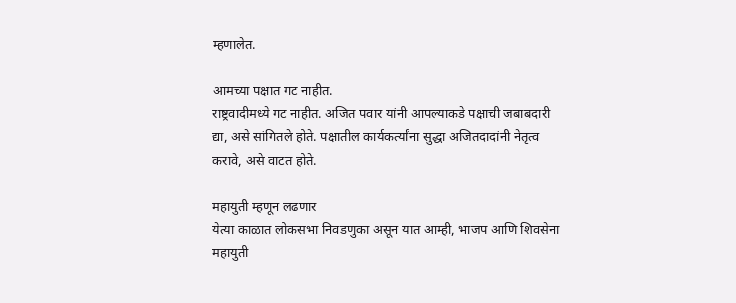म्हणालेत.

आमच्या पक्षात गट नाहीत.
राष्ट्रवादीमध्ये गट नाहीत. अजित पवार यांनी आपल्याकडे पक्षाची जबाबदारी द्या, असे सांगितले होते. पक्षातील कार्यकर्त्यांना सुद्धा अजितदादांनी नेतृत्व करावे, असे वाटत होते.

महायुती म्हणून लढणार
येत्या काळात लोकसभा निवडणुका असून यात आम्ही, भाजप आणि शिवसेना महायुती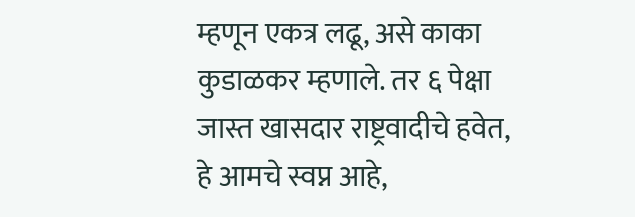म्हणून एकत्र लढू, असे काका कुडाळकर म्हणाले. तर ६ पेक्षा जास्त खासदार राष्ट्रवादीचे हवेत, हे आमचे स्वप्न आहे,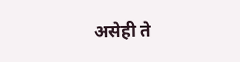असेही ते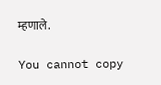म्हणाले.

You cannot copy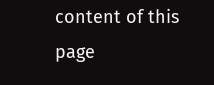content of this page